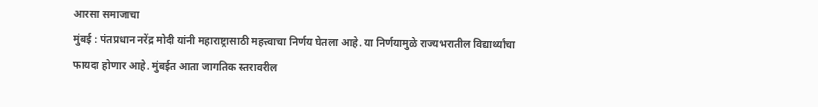आरसा समाजाचा
मुंबई : पंतप्रधान नरेंद्र मोदी यांनी महाराष्ट्रासाठी महत्त्वाचा निर्णय घेतला आहे. या निर्णयामुळे राज्यभरातील विद्यार्थ्यांचा फायदा होणार आहे. मुंबईत आता जागतिक स्तरावरील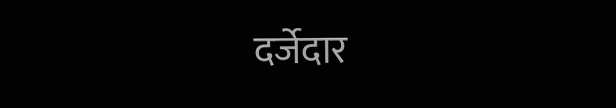दर्जेदार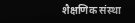शैक्षणिक संस्था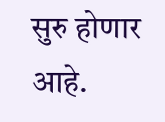सुरु होणार आहे.